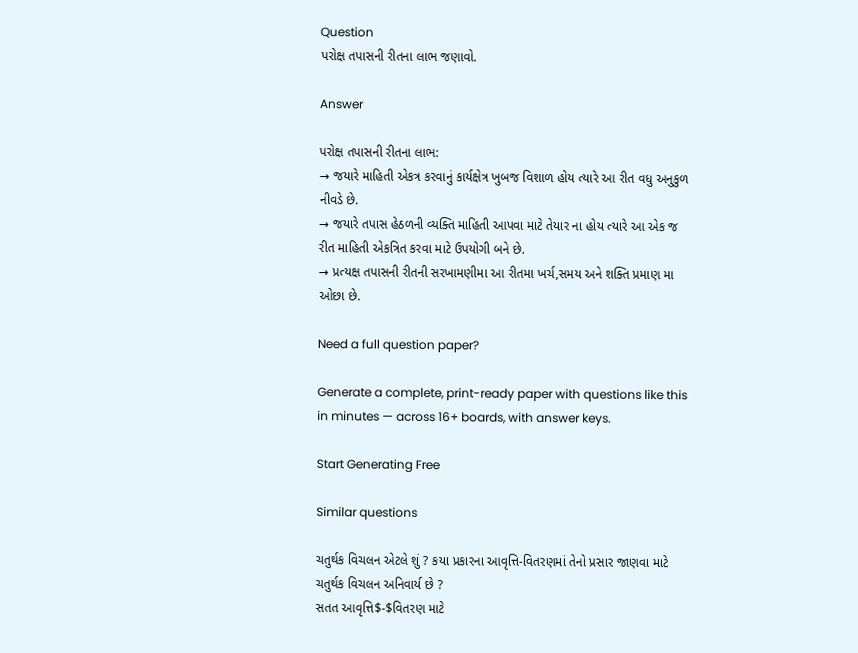Question
પરોક્ષ તપાસની રીતના લાભ જણાવો.

Answer

પરોક્ષ તપાસની રીતના લાભ:
→ જયારે માહિતી એકત્ર કરવાનું કાર્યક્ષેત્ર ખુબજ વિશાળ હોય ત્યારે આ રીત વધુ અનુકુળ નીવડે છે.
→ જયારે તપાસ હેઠળની વ્યક્તિ માહિતી આપવા માટે તેયાર ના હોય ત્યારે આ એક જ રીત માહિતી એકત્રિત કરવા માટે ઉપયોગી બને છે.
→ પ્રત્યક્ષ તપાસની રીતની સરખામણીમા આ રીતમા ખર્ચ,સમય અને શક્તિ પ્રમાણ મા ઓછા છે.

Need a full question paper?

Generate a complete, print-ready paper with questions like this in minutes — across 16+ boards, with answer keys.

Start Generating Free

Similar questions

ચતુર્થક વિચલન એટલે શું ? કયા પ્રકારના આવૃત્તિ-વિતરણમાં તેનો પ્રસાર જાણવા માટે ચતુર્થક વિચલન અનિવાર્ય છે ?
સતત આવૃત્તિ$-$વિતરણ માટે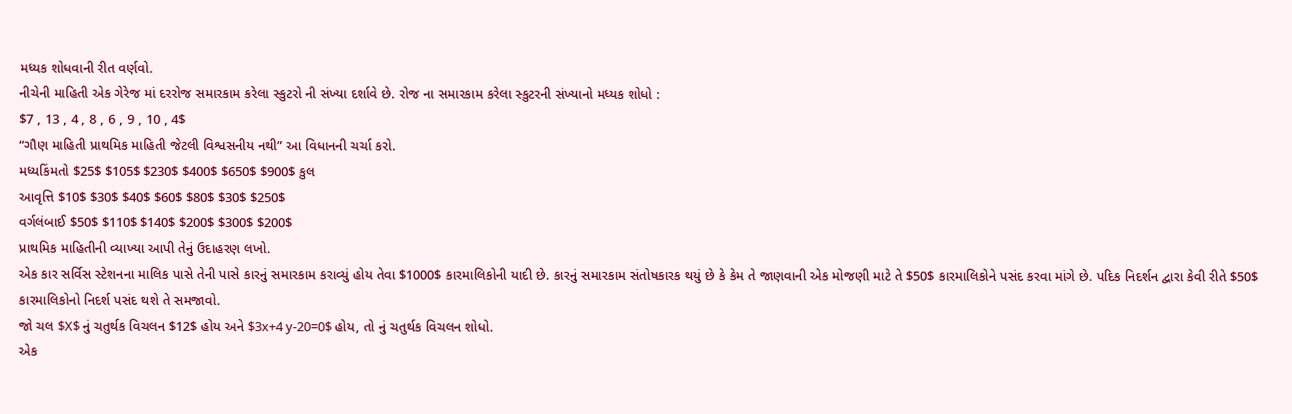મધ્યક શોધવાની રીત વર્ણવો.
નીચેની માહિતી એક ગેરેજ માં દરરોજ સમારકામ કરેલા સ્કુટરો ની સંખ્યા દર્શાવે છે. રોજ ના સમારકામ કરેલા સ્કુટરની સંખ્યાનો મધ્યક શોધો :
$7 , 13 , 4 , 8 , 6 , 9 , 10 , 4$
“ગૌણ માહિતી પ્રાથમિક માહિતી જેટલી વિશ્વસનીય નથી” આ વિધાનની ચર્ચા કરો.
મધ્યકિંમતો $25$ $105$ $230$ $400$ $650$ $900$ કુલ
આવૃત્તિ $10$ $30$ $40$ $60$ $80$ $30$ $250$
વર્ગલંબાઈ $50$ $110$ $140$ $200$ $300$ $200$
પ્રાથમિક માહિતીની વ્યાખ્યા આપી તેનું ઉદાહરણ લખો.
એક કાર સર્વિસ સ્ટેશનના માલિક પાસે તેની પાસે કારનું સમારકામ કરાવ્યું હોય તેવા $1000$ કારમાલિકોની યાદી છે. કારનું સમારકામ સંતોષકારક થયું છે કે કેમ તે જાણવાની એક મોજણી માટે તે $50$ કારમાલિકોને પસંદ કરવા માંગે છે. પદિક નિદર્શન દ્વારા કેવી રીતે $50$ કારમાલિકોનો નિદર્શ પસંદ થશે તે સમજાવો.
જો ચલ $X$ નું ચતુર્થક વિચલન $12$ હોય અને $3x+4 y-20=0$ હોય, તો નું ચતુર્થક વિચલન શોધો.
એક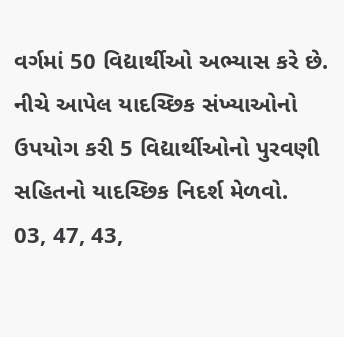વર્ગમાં 50 વિદ્યાર્થીઓ અભ્યાસ કરે છે. નીચે આપેલ યાદચ્છિક સંખ્યાઓનો ઉપયોગ કરી 5 વિદ્યાર્થીઓનો પુરવણી સહિતનો યાદચ્છિક નિદર્શ મેળવો.
03, 47, 43,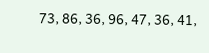73, 86, 36, 96, 47, 36, 41,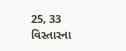25, 33
વિસ્તારના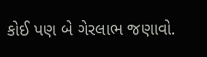કોઈ પણ બે ગેરલાભ જણાવો.